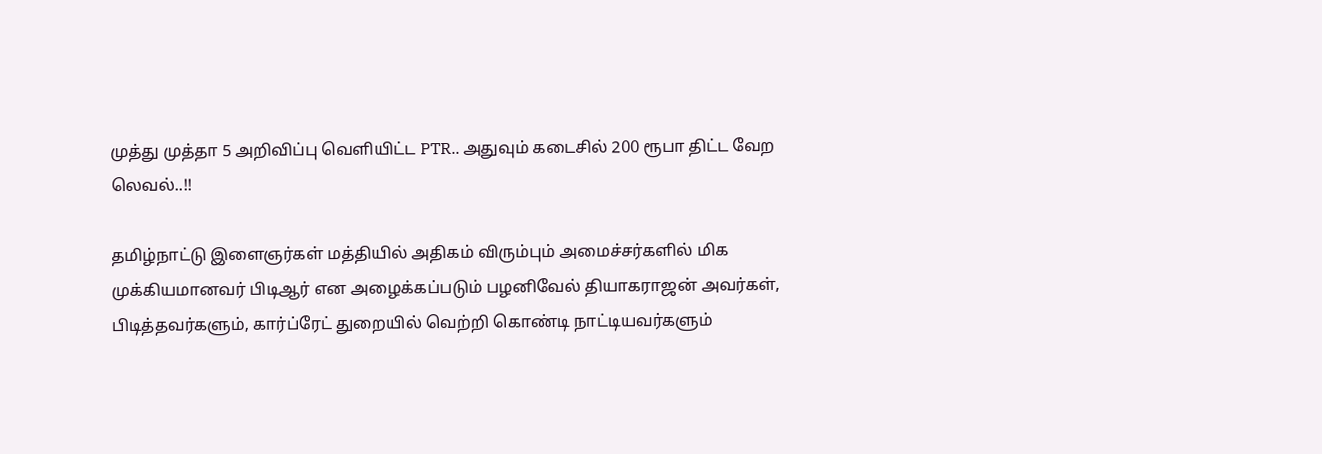முத்து முத்தா 5 அறிவிப்பு வெளியிட்ட PTR.. அதுவும் கடைசில் 200 ரூபா திட்ட வேற லெவல்..!!

தமிழ்நாட்டு இளைஞர்கள் மத்தியில் அதிகம் விரும்பும் அமைச்சர்களில் மிக முக்கியமானவர் பிடிஆர் என அழைக்கப்படும் பழனிவேல் தியாகராஜன் அவர்கள், பிடித்தவர்களும், கார்ப்ரேட் துறையில் வெற்றி கொண்டி நாட்டியவர்களும்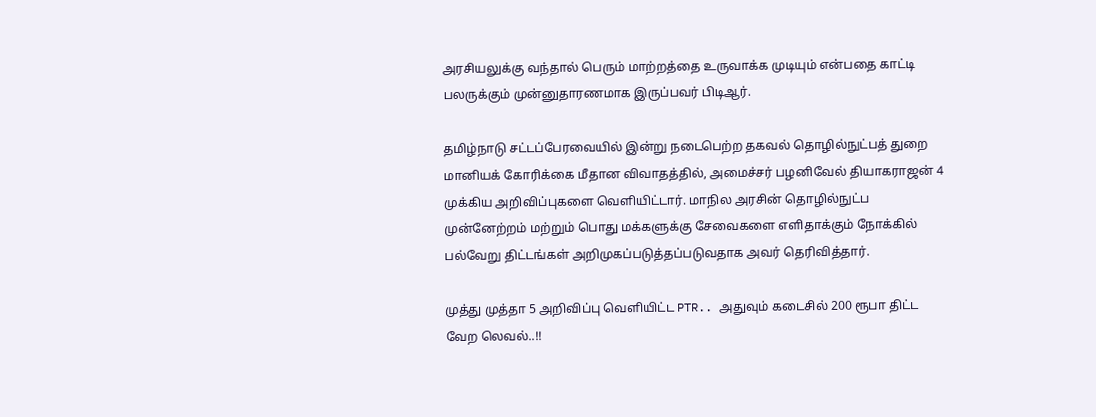அரசியலுக்கு வந்தால் பெரும் மாற்றத்தை உருவாக்க முடியும் என்பதை காட்டி பலருக்கும் முன்னுதாரணமாக இருப்பவர் பிடிஆர்.

தமிழ்நாடு சட்டப்பேரவையில் இன்று நடைபெற்ற தகவல் தொழில்நுட்பத் துறை மானியக் கோரிக்கை மீதான விவாதத்தில், அமைச்சர் பழனிவேல் தியாகராஜன் 4 முக்கிய அறிவிப்புகளை வெளியிட்டார். மாநில அரசின் தொழில்நுட்ப முன்னேற்றம் மற்றும் பொது மக்களுக்கு சேவைகளை எளிதாக்கும் நோக்கில் பல்வேறு திட்டங்கள் அறிமுகப்படுத்தப்படுவதாக அவர் தெரிவித்தார்.

முத்து முத்தா 5 அறிவிப்பு வெளியிட்ட PTR.. அதுவும் கடைசில் 200 ரூபா திட்ட வேற லெவல்..!!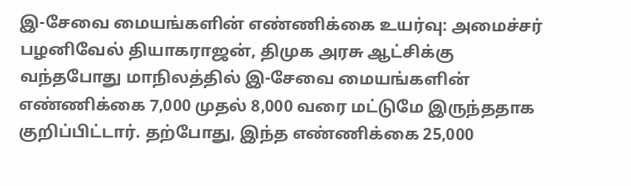இ-சேவை மையங்களின் எண்ணிக்கை உயர்வு: அமைச்சர் பழனிவேல் தியாகராஜன், திமுக அரசு ஆட்சிக்கு வந்தபோது மாநிலத்தில் இ-சேவை மையங்களின் எண்ணிக்கை 7,000 முதல் 8,000 வரை மட்டுமே இருந்ததாக குறிப்பிட்டார். தற்போது, இந்த எண்ணிக்கை 25,000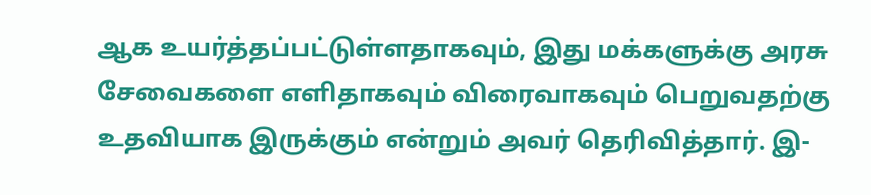ஆக உயர்த்தப்பட்டுள்ளதாகவும், இது மக்களுக்கு அரசு சேவைகளை எளிதாகவும் விரைவாகவும் பெறுவதற்கு உதவியாக இருக்கும் என்றும் அவர் தெரிவித்தார். இ-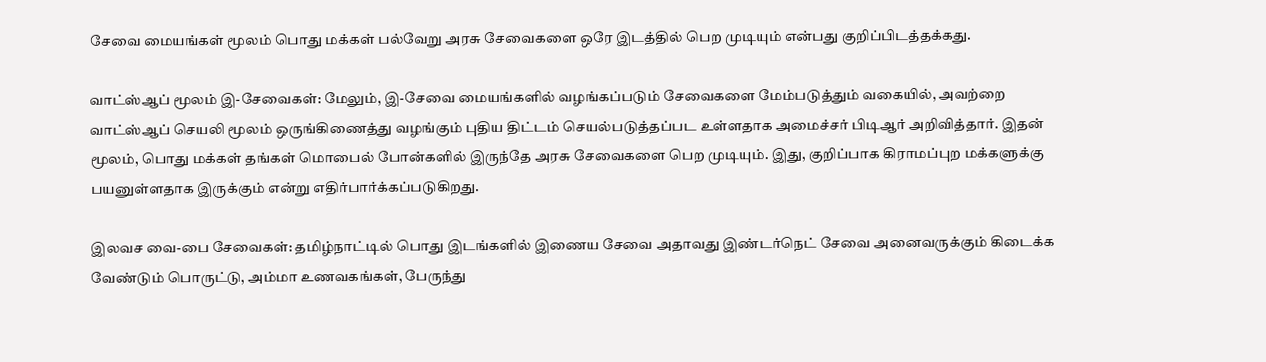சேவை மையங்கள் மூலம் பொது மக்கள் பல்வேறு அரசு சேவைகளை ஒரே இடத்தில் பெற முடியும் என்பது குறிப்பிடத்தக்கது.

வாட்ஸ்ஆப் மூலம் இ-சேவைகள்: மேலும், இ-சேவை மையங்களில் வழங்கப்படும் சேவைகளை மேம்படுத்தும் வகையில், அவற்றை வாட்ஸ்ஆப் செயலி மூலம் ஒருங்கிணைத்து வழங்கும் புதிய திட்டம் செயல்படுத்தப்பட உள்ளதாக அமைச்சர் பிடிஆர் அறிவித்தார். இதன் மூலம், பொது மக்கள் தங்கள் மொபைல் போன்களில் இருந்தே அரசு சேவைகளை பெற முடியும். இது, குறிப்பாக கிராமப்புற மக்களுக்கு பயனுள்ளதாக இருக்கும் என்று எதிர்பார்க்கப்படுகிறது.

இலவச வை-பை சேவைகள்: தமிழ்நாட்டில் பொது இடங்களில் இணைய சேவை அதாவது இண்டர்நெட் சேவை அனைவருக்கும் கிடைக்க வேண்டும் பொருட்டு, அம்மா உணவகங்கள், பேருந்து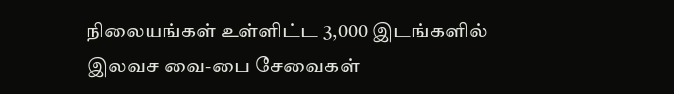நிலையங்கள் உள்ளிட்ட 3,000 இடங்களில் இலவச வை-பை சேவைகள்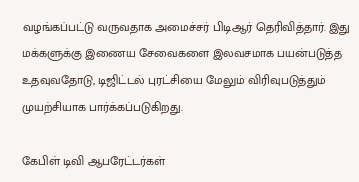வழங்கப்பட்டு வருவதாக அமைச்சர் பிடிஆர் தெரிவித்தார். இது மக்களுக்கு இணைய சேவைகளை இலவசமாக பயன்படுத்த உதவுவதோடு, டிஜிட்டல் புரட்சியை மேலும் விரிவுபடுத்தும் முயற்சியாக பார்க்கப்படுகிறது.

கேபிள் டிவி ஆபரேட்டர்கள்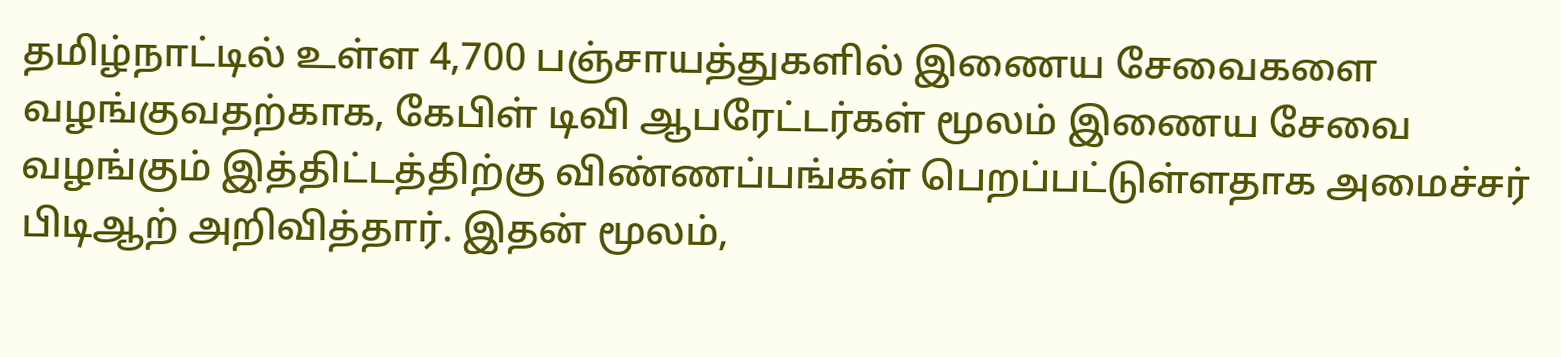தமிழ்நாட்டில் உள்ள 4,700 பஞ்சாயத்துகளில் இணைய சேவைகளை வழங்குவதற்காக, கேபிள் டிவி ஆபரேட்டர்கள் மூலம் இணைய சேவை வழங்கும் இத்திட்டத்திற்கு விண்ணப்பங்கள் பெறப்பட்டுள்ளதாக அமைச்சர் பிடிஆற் அறிவித்தார். இதன் மூலம்,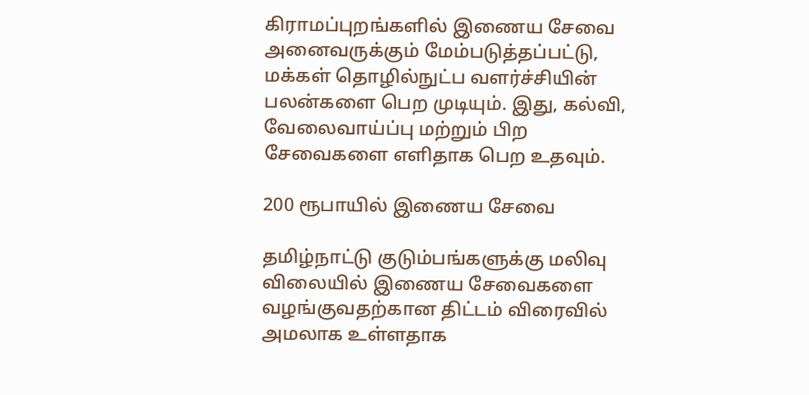கிராமப்புறங்களில் இணைய சேவை அனைவருக்கும் மேம்படுத்தப்பட்டு, மக்கள் தொழில்நுட்ப வளர்ச்சியின் பலன்களை பெற முடியும். இது, கல்வி, வேலைவாய்ப்பு மற்றும் பிற சேவைகளை எளிதாக பெற உதவும்.

200 ரூபாயில் இணைய சேவை

தமிழ்நாட்டு குடும்பங்களுக்கு மலிவு விலையில் இணைய சேவைகளை வழங்குவதற்கான திட்டம் விரைவில் அமலாக உள்ளதாக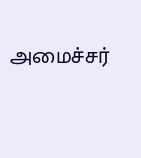அமைச்சர்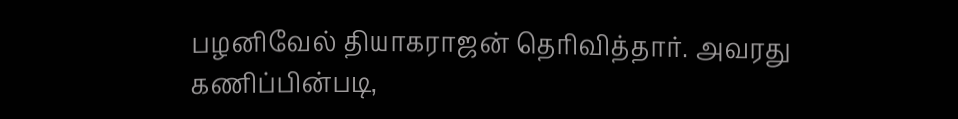பழனிவேல் தியாகராஜன் தெரிவித்தார். அவரது கணிப்பின்படி,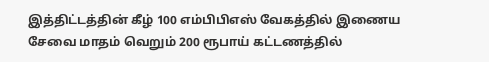இத்திட்டத்தின் கீழ் 100 எம்பிபிஎஸ் வேகத்தில் இணைய சேவை மாதம் வெறும் 200 ரூபாய் கட்டணத்தில்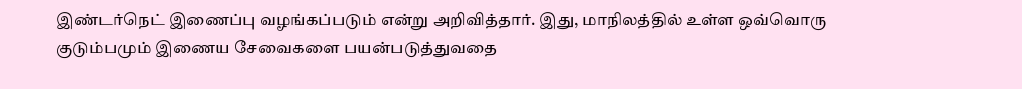இண்டர்நெட் இணைப்பு வழங்கப்படும் என்று அறிவித்தார். இது, மாநிலத்தில் உள்ள ஒவ்வொரு குடும்பமும் இணைய சேவைகளை பயன்படுத்துவதை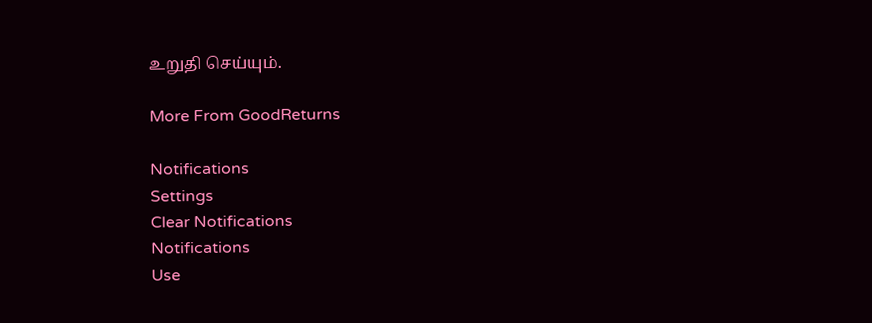உறுதி செய்யும்.

More From GoodReturns

Notifications
Settings
Clear Notifications
Notifications
Use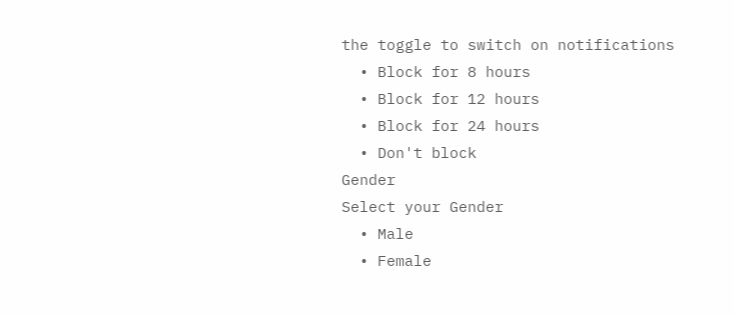the toggle to switch on notifications
  • Block for 8 hours
  • Block for 12 hours
  • Block for 24 hours
  • Don't block
Gender
Select your Gender
  • Male
  • Female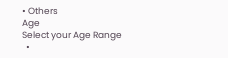• Others
Age
Select your Age Range
  •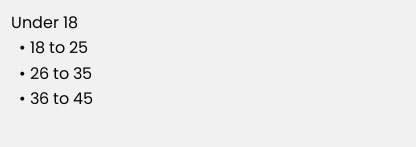Under 18
  • 18 to 25
  • 26 to 35
  • 36 to 45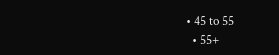• 45 to 55
  • 55+